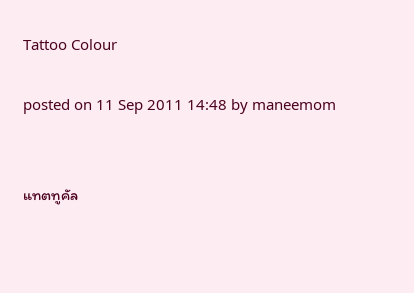Tattoo Colour

posted on 11 Sep 2011 14:48 by maneemom


แทตทูคัล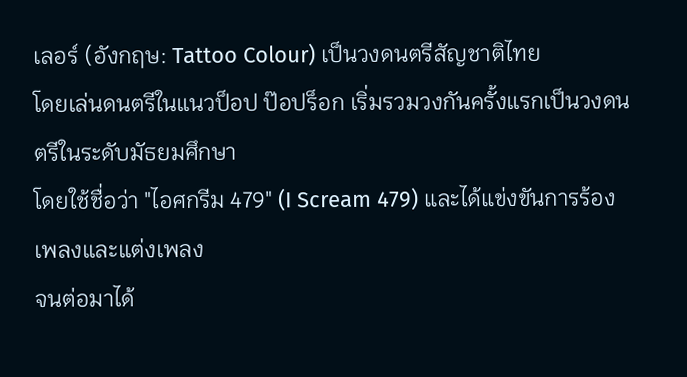เลอร์ (อังกฤษ: Tattoo Colour) เป็นวงดนตรีสัญชาติไทย
โดยเล่นดนตรีในแนวป็อป ป๊อปร็อก เริ่มรวมวงกันครั้งแรกเป็นวงดนตรีในระดับมัธยมศึกษา
โดยใช้ชื่อว่า "ไอศกรีม 479" (I Scream 479) และได้แข่งขันการร้องเพลงและแต่งเพลง
จนต่อมาได้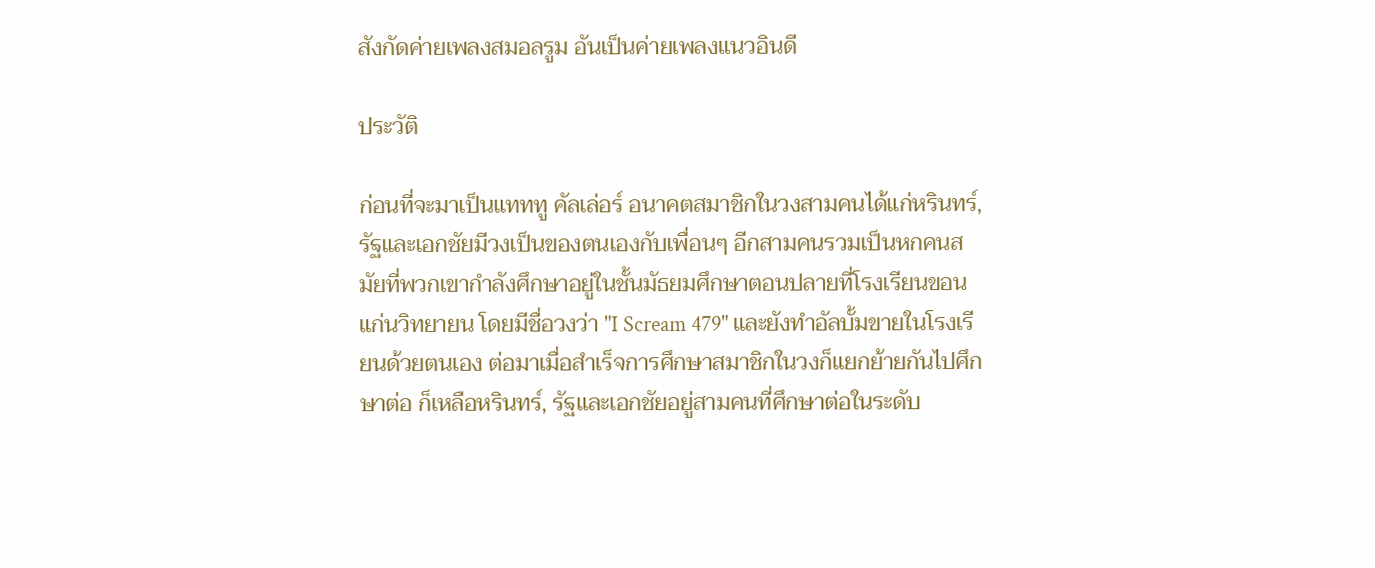สังกัดค่ายเพลงสมอลรูม อันเป็นค่ายเพลงแนวอินดี

ประวัติ

ก่อนที่จะมาเป็นแทททู คัลเล่อร์ อนาคตสมาชิกในวงสามคนได้แก่หรินทร์,รัฐและเอกชัยมีวงเป็นของตนเองกับเพื่อนๆ อีกสามคนรวมเป็นหกคนสมัยที่พวกเขากำลังศึกษาอยู่ในชั้นมัธยมศึกษาตอนปลายที่โรงเรียนขอนแก่นวิทยายน โดยมีชื่อวงว่า "I Scream 479" และยังทำอัลบั้มขายในโรงเรียนด้วยตนเอง ต่อมาเมื่อสำเร็จการศึกษาสมาชิกในวงก็แยกย้ายกันไปศึกษาต่อ ก็เหลือหรินทร์, รัฐและเอกชัยอยู่สามคนที่ศึกษาต่อในระดับ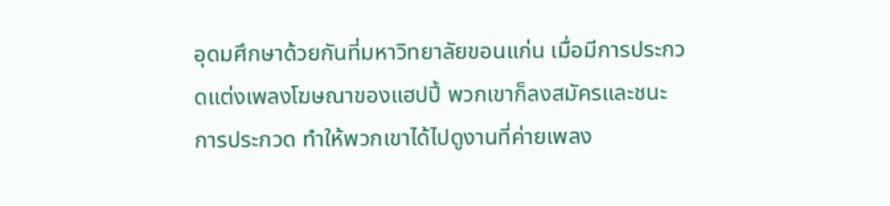อุดมศึกษาด้วยกันที่มหาวิทยาลัยขอนแก่น เมื่อมีการประกวดแต่งเพลงโฆษณาของแฮปปี้ พวกเขาก็ลงสมัครและชนะการประกวด ทำให้พวกเขาได้ไปดูงานที่ค่ายเพลง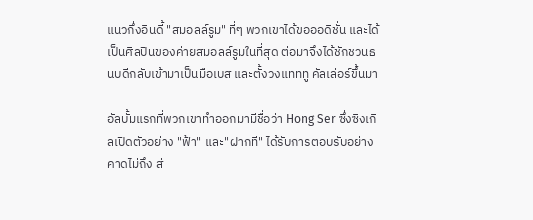แนวกึ่งอินดี้ "สมอลล์รูม" ที่ๆ พวกเขาได้ขอออดิชั่น และได้เป็นศิลปินของค่ายสมอลล์รูมในที่สุด ต่อมาจึงได้ชักชวนธนบดีกลับเข้ามาเป็นมือเบส และตั้งวงแทททู คัลเล่อร์ขึ้นมา

อัลบั้มแรกที่พวกเขาทำออกมามีชื่อว่า Hong Ser ซึ่งซิงเกิลเปิดตัวอย่าง "ฟ้า" และ"ฝากที" ได้รับการตอบรับอย่างคาดไม่ถึง ส่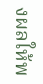งผลให้พ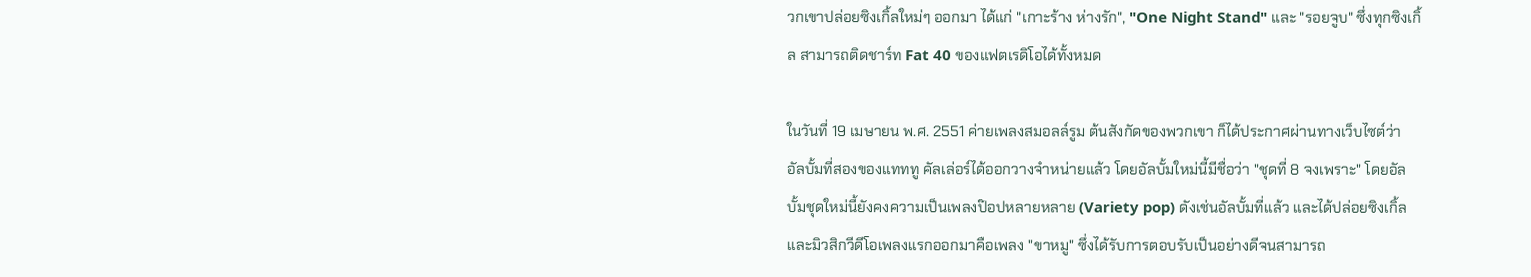วกเขาปล่อยซิงเกิ้ลใหม่ๆ ออกมา ได้แก่ "เกาะร้าง ห่างรัก", "One Night Stand" และ "รอยจูบ" ซึ่งทุกซิงเกิ้ล สามารถติดชาร์ท Fat 40 ของแฟตเรดิโอได้ทั้งหมด

ในวันที่ 19 เมษายน พ.ศ. 2551 ค่ายเพลงสมอลล์รูม ต้นสังกัดของพวกเขา ก็ได้ประกาศผ่านทางเว็บไซต์ว่า อัลบั้มที่สองของแทททู คัลเล่อร์ได้ออกวางจำหน่ายแล้ว โดยอัลบั้มใหม่นี้มีชื่อว่า "ชุดที่ 8 จงเพราะ" โดยอัลบั้มชุดใหม่นี้ยังคงความเป็นเพลงป๊อปหลายหลาย (Variety pop) ดังเช่นอัลบั้มที่แล้ว และได้ปล่อยซิงเกิ้ลและมิวสิกวีดีโอเพลงแรกออกมาคือเพลง "ขาหมู" ซึ่งได้รับการตอบรับเป็นอย่างดีจนสามารถ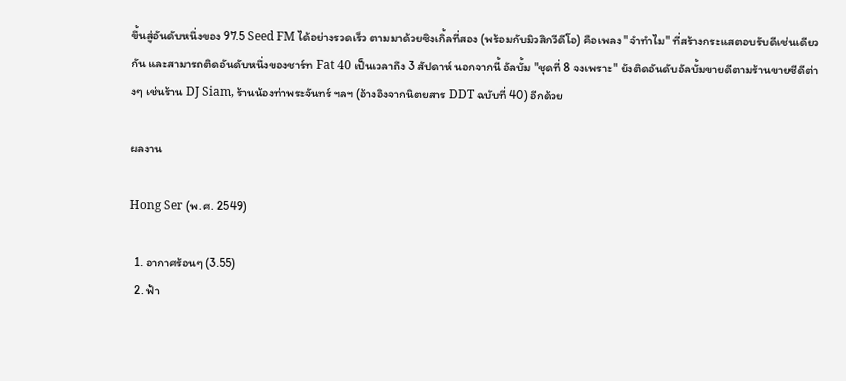ขึ้นสู่อันดับหนึ่งของ 97.5 Seed FM ได้อย่างรวดเร็ว ตามมาด้วยซิงเกิ้ลที่สอง (พร้อมกับมิวสิกวีดีโอ) คือเพลง "จำทำไม" ที่สร้างกระแสตอบรับดีเช่นเดียวกัน และสามารถติดอันดับหนึ่งของชาร์ท Fat 40 เป็นเวลาถึง 3 สัปดาห์ นอกจากนี้ อัลบั้ม "ชุดที่ 8 จงเพราะ" ยังติดอันดับอัลบั้มขายดีตามร้านขายซีดีต่างๆ เช่นร้าน DJ Siam, ร้านน้องท่าพระจันทร์ ฯลฯ (อ้างอิงจากนิตยสาร DDT ฉบับที่ 40) อีกด้วย

ผลงาน

Hong Ser (พ.ศ. 2549)

  1. อากาศร้อนๆ (3.55)
  2. ฟ้า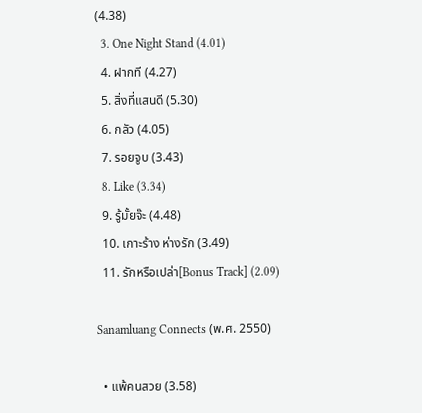(4.38)
  3. One Night Stand (4.01)
  4. ฝากที (4.27)
  5. สิ่งที่แสนดี (5.30)
  6. กลัว (4.05)
  7. รอยจูบ (3.43)
  8. Like (3.34)
  9. รู้มั้ยจ๊ะ (4.48)
  10. เกาะร้าง ห่างรัก (3.49)
  11. รักหรือเปล่า[Bonus Track] (2.09)

Sanamluang Connects (พ.ศ. 2550)

  • แพ้คนสวย (3.58)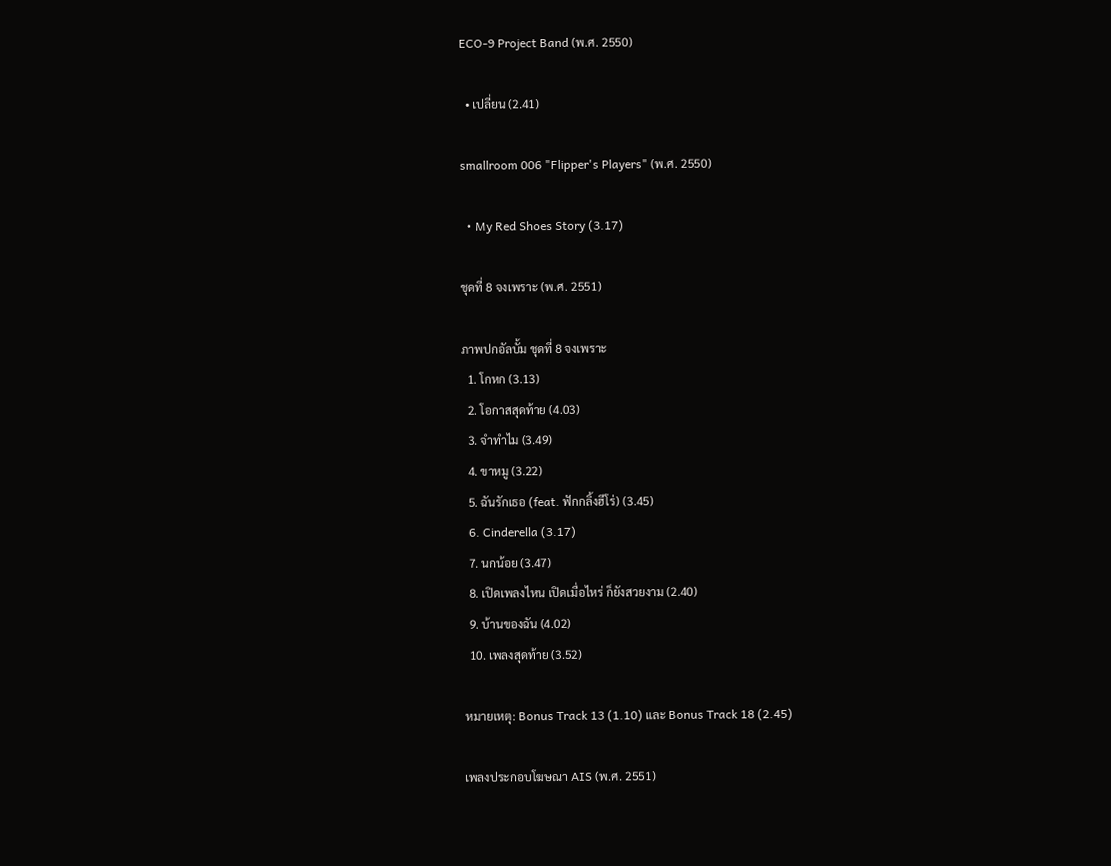ECO-9 Project Band (พ.ศ. 2550)

  • เปลี่ยน (2.41)

smallroom 006 "Flipper's Players" (พ.ศ. 2550)

  • My Red Shoes Story (3.17)

ชุดที่ 8 จงเพราะ (พ.ศ. 2551)

ภาพปกอัลบั้ม ชุดที่ 8 จงเพราะ
  1. โกหก (3.13)
  2. โอกาสสุดท้าย (4.03)
  3. จำทำไม (3.49)
  4. ขาหมู (3.22)
  5. ฉันรักเธอ (feat. ฟักกลิ้งฮีโร่) (3.45)
  6. Cinderella (3.17)
  7. นกน้อย (3.47)
  8. เปิดเพลงไหน เปิดเมื่อไหร่ ก็ยังสวยงาม (2.40)
  9. บ้านของฉัน (4.02)
  10. เพลงสุดท้าย (3.52)

หมายเหตุ: Bonus Track 13 (1.10) และ Bonus Track 18 (2.45)

เพลงประกอบโฆษณา AIS (พ.ศ. 2551)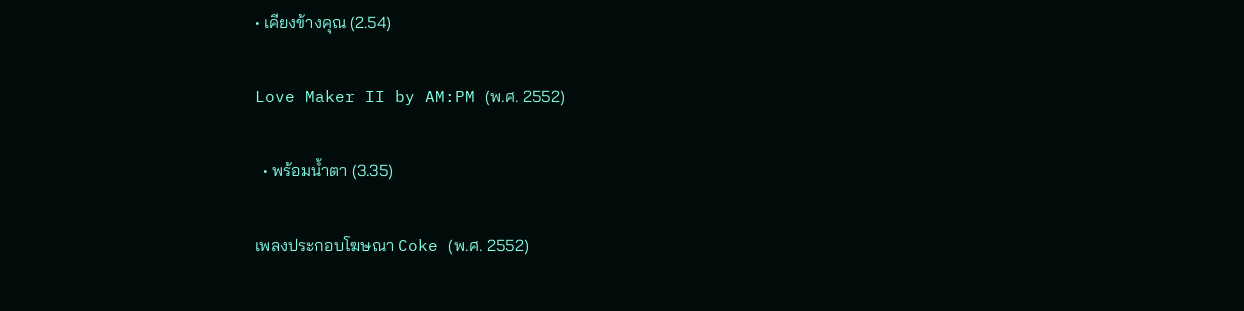• เคียงข้างคุณ (2.54)

Love Maker II by AM:PM (พ.ศ. 2552)

  • พร้อมน้ำตา (3.35)

เพลงประกอบโฆษณา Coke (พ.ศ. 2552)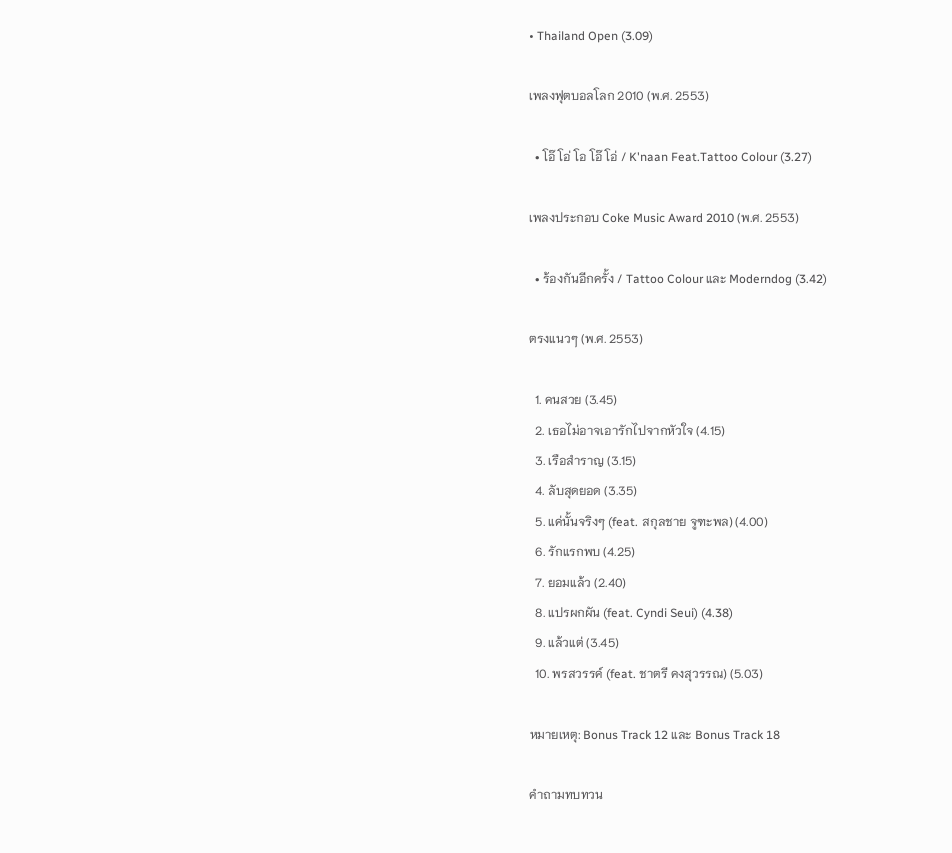• Thailand Open (3.09)

เพลงฟุตบอลโลก 2010 (พ.ศ. 2553)

  • โอ๊ โอ่ โอ โอ๊ โอ่ / K'naan Feat.Tattoo Colour (3.27)

เพลงประกอบ Coke Music Award 2010 (พ.ศ. 2553)

  • ร้องกันอีกครั้ง / Tattoo Colour และ Moderndog (3.42)

ตรงแนวๆ (พ.ศ. 2553)

  1. คนสวย (3.45)
  2. เธอไม่อาจเอารักไปจากหัวใจ (4.15)
  3. เรือสำราญ (3.15)
  4. ลับสุดยอด (3.35)
  5. แค่นั้นจริงๆ (feat. สกุลชาย จูฑะพล) (4.00)
  6. รักแรกพบ (4.25)
  7. ยอมแล้ว (2.40)
  8. แปรผกผัน (feat. Cyndi Seui) (4.38)
  9. แล้วแต่ (3.45)
  10. พรสวรรค์ (feat. ชาตรี คงสุวรรณ) (5.03)

หมายเหตุ: Bonus Track 12 และ Bonus Track 18

คำถามทบทวน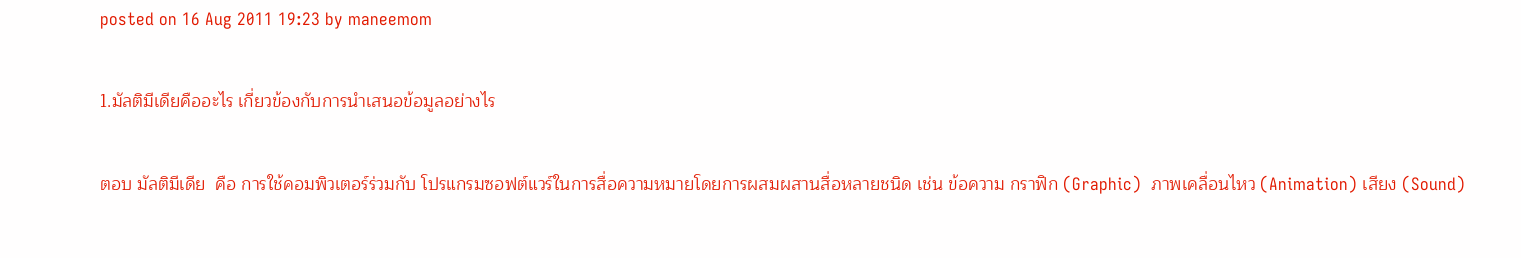posted on 16 Aug 2011 19:23 by maneemom

1.มัลติมีเดียคืออะไร เกี่ยวข้องกับการนำเสนอข้อมูลอย่างไร

ตอบ มัลติมีเดีย  คือ การใช้คอมพิวเตอร์ร่วมกับ โปรแกรมซอฟต์แวร์ในการสื่อความหมายโดยการผสมผสานสื่อหลายชนิด เช่น ข้อความ กราฟิก (Graphic)  ภาพเคลื่อนไหว (Animation) เสียง (Sound)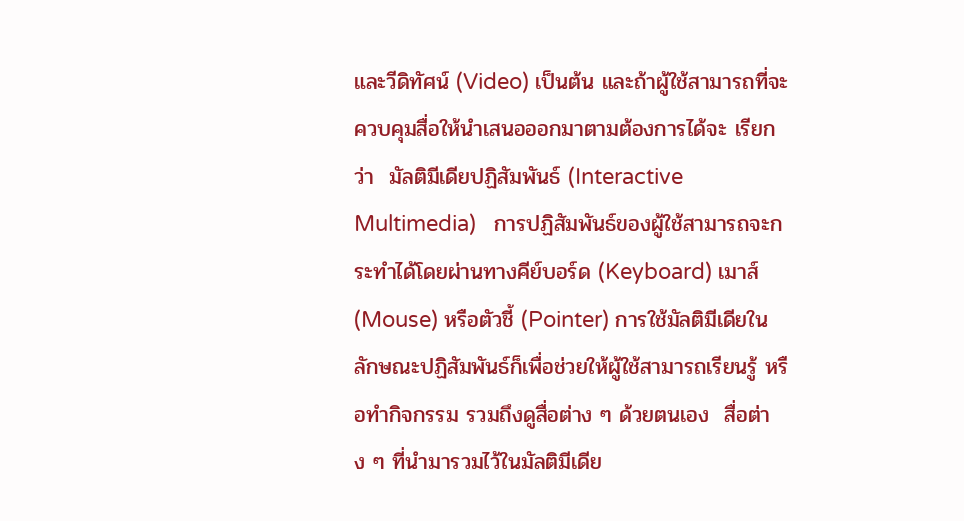และวีดิทัศน์ (Video) เป็นต้น และถ้าผู้ใช้สามารถที่จะควบคุมสื่อให้นำเสนอออกมาตามต้องการได้จะ เรียกว่า  มัลติมีเดียปฏิสัมพันธ์ (Interactive Multimedia)   การปฏิสัมพันธ์ของผู้ใช้สามารถจะกระทำได้โดยผ่านทางคีย์บอร์ด (Keyboard) เมาส์ (Mouse) หรือตัวชี้ (Pointer) การใช้มัลติมีเดียในลักษณะปฏิสัมพันธ์ก็เพื่อช่วยให้ผู้ใช้สามารถเรียนรู้ หรือทำกิจกรรม รวมถึงดูสื่อต่าง ๆ ด้วยตนเอง  สื่อต่าง ๆ ที่นำมารวมไว้ในมัลติมีเดีย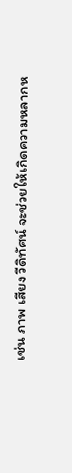เช่น ภาพ เสียง วีดิทัศน์ จะช่วยให้เกิดความหลากห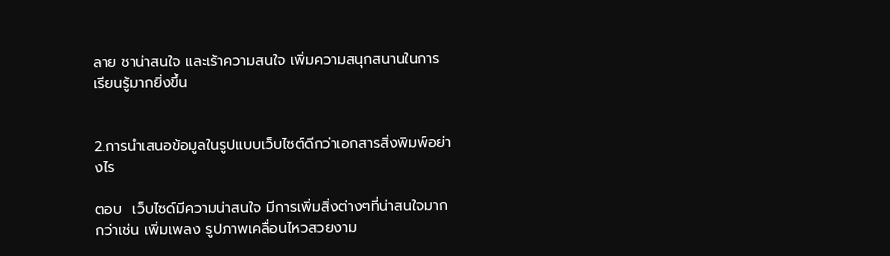ลาย ชาน่าสนใจ และเร้าความสนใจ เพิ่มความสนุกสนานในการเรียนรู้มากยิ่งขึ้น


2.การนำเสนอข้อมูลในรูปแบบเว็บไซต์ดีกว่าเอกสารสิ่งพิมพ์อย่างไร

ตอบ  เว็บไซด์มีความน่าสนใจ มีการเพิ่มสิ่งต่างๆที่น่าสนใจมากกว่าเช่น เพิ่มเพลง รูปภาพเคลื่อนไหวสวยงาม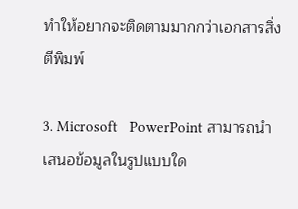ทำให้อยากจะติดตามมากกว่าเอกสารสิ่งตีพิมพ์

3. Microsoft   PowerPoint สามารถนำเสนอข้อมูลในรูปแบบใด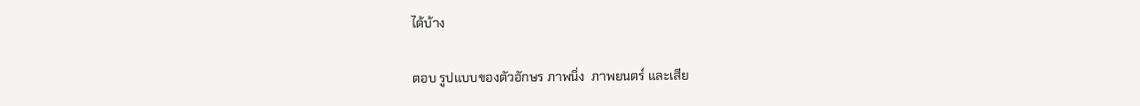ได้บ้าง

ตอบ รูปแบบของตัวอักษร ภาพนิ่ง  ภาพยนตร์ และเสีย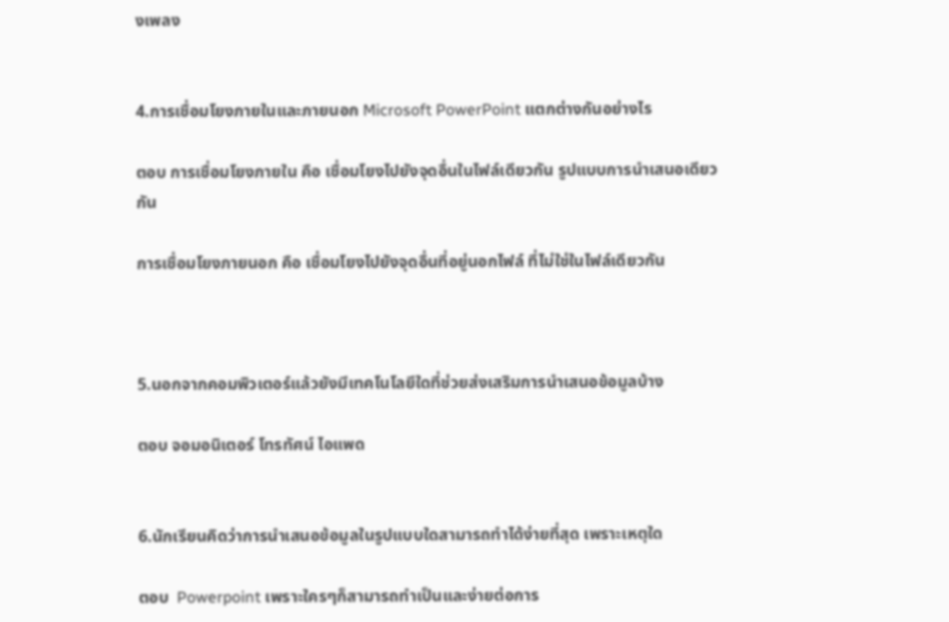งเพลง


4.การเชื่อมโยงภายในและภายนอก Microsoft PowerPoint แตกต่างกันอย่างไร

ตอบ การเชื่อมโยงภายใน คือ เชื่อมโยงไปยังจุดอื่นในไฟล์เดียวกัน รูปแบบการนำเสนอเดียวกัน

การเชื่อมโยงภายนอก คือ เชื่อมโยงไปยังจุดอื่นที่อยู่นอกไฟล์ ที่ไม่ใช่ในไฟล์เดียวกัน



5.นอกจากคอมพิวเตอร์แล้วยังมีเทคโนโลยีใดที่ช่วยส่งเสริมการนำเสนอข้อมูลบ้าง

ตอบ จอมอนิเตอร์ โทรทัศน์ ไอแพด


6.นักเรียนคิดว่าการนำเสนอข้อมูลในรูปแบบใดสามารถทำได้ง่ายที่สุด เพราะเหตุใด

ตอบ  Powerpoint เพราะใครๆก็สามารถทำเป็นและง่ายต่อการ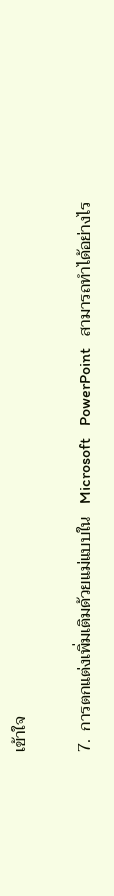เข้าใจ

7.  การตกแต่งเพิ่มเติมด้วยแม่แบบใน   Microsoft   PowerPoint   สามารถทำได้อย่างไร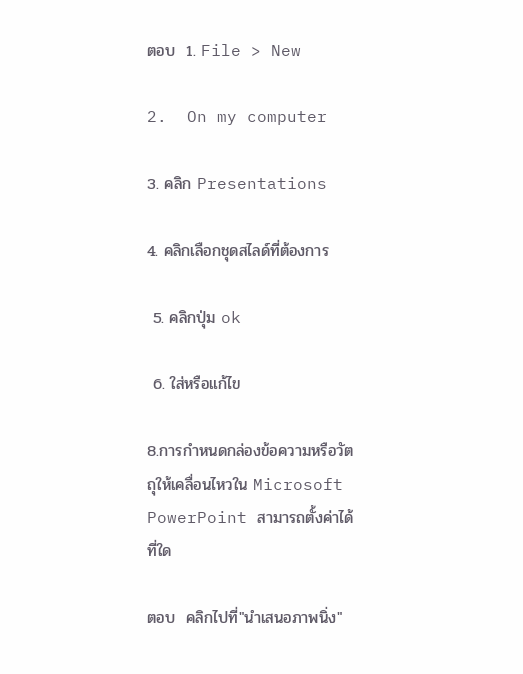ตอบ  1. File > New

2.  On my computer

3. คลิก Presentations

4. คลิกเลือกชุดสไลด์ที่ต้องการ

 5. คลิกปุ่ม ok

 6. ใส่หรือแก้ไข

8.การกำหนดกล่องข้อความหรือวัตถุให้เคลื่อนไหวใน Microsoft PowerPoint สามารถตั้งค่าได้ที่ใด

ตอบ  คลิกไปที่"นำเสนอภาพนิ่ง"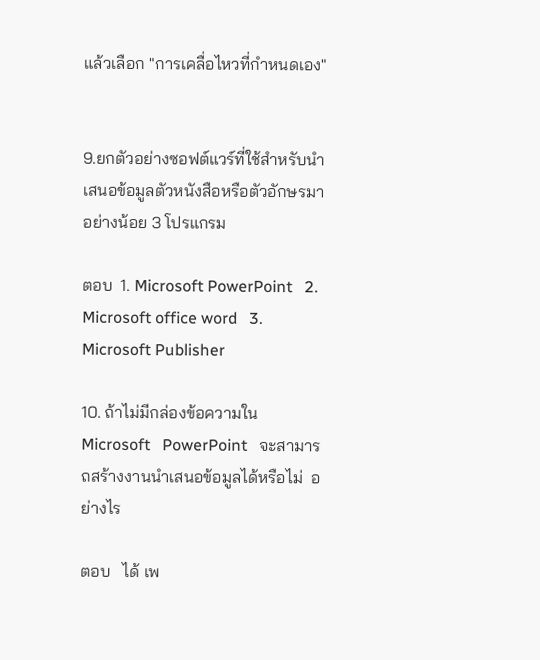แล้วเลือก "การเคลื่อไหวที่กำหนดเอง"


9.ยกตัวอย่างซอฟต์แวร์ที่ใช้สำหรับนำเสนอข้อมูลตัวหนังสือหรือตัวอักษรมาอย่างน้อย 3 โปรแกรม

ตอบ  1. Microsoft PowerPoint   2. Microsoft office word   3. Microsoft Publisher

10. ถ้าไม่มีกล่องข้อความใน   Microsoft   PowerPoint   จะสามารถสร้างงานนำเสนอข้อมูลได้หรือไม่  อย่างไร

ตอบ   ได้ เพ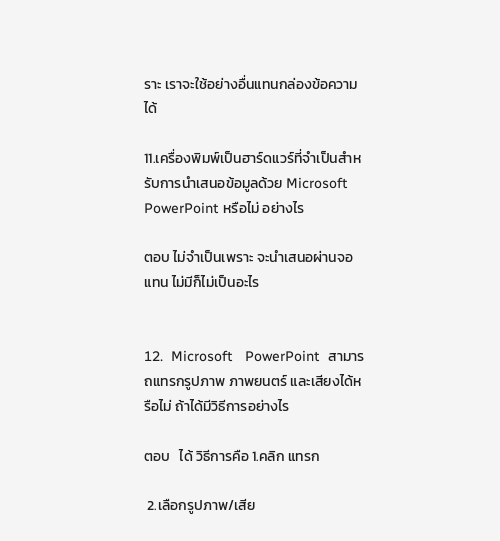ราะ เราจะใช้อย่างอื่นแทนกล่องข้อความได้

11.เครื่องพิมพ์เป็นฮาร์ดแวร์ที่จำเป็นสำหรับการนำเสนอข้อมูลด้วย Microsoft PowerPoint หรือไม่ อย่างไร

ตอบ ไม่จำเป็นเพราะ จะนำเสนอผ่านจอแทน ไม่มีก็ไม่เป็นอะไร


12.  Microsoft   PowerPoint  สามารถแทรกรูปภาพ ภาพยนตร์ และเสียงได้หรือไม่ ถ้าได้มีวิธีการอย่างไร

ตอบ   ได้ วิธีการคือ 1.คลิก แทรก

 2.เลือกรูปภาพ/เสีย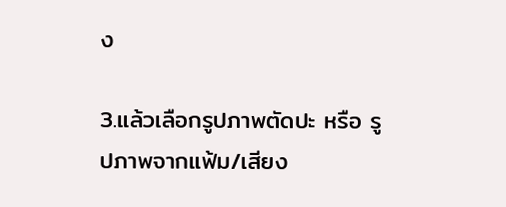ง

3.แล้วเลือกรูปภาพตัดปะ หรือ รูปภาพจากแฟ้ม/เสียง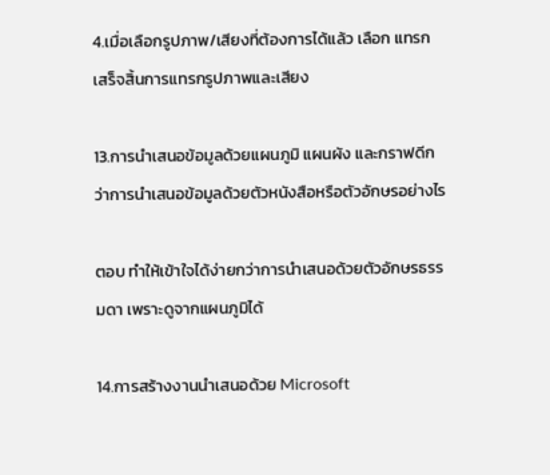4.เมื่อเลือกรูปภาพ/เสียงที่ต้องการได้แล้ว เลือก แทรก เสร็จสิ้นการแทรกรูปภาพและเสียง

13.การนำเสนอข้อมูลด้วยแผนภูมิ แผนผัง และกราฟดีกว่าการนำเสนอข้อมูลด้วยตัวหนังสือหรือตัวอักษรอย่างไร

ตอบ ทำให้เข้าใจได้ง่ายกว่าการนำเสนอด้วยตัวอักษรธรรมดา เพราะดูจากแผนภูมิได้

14.การสร้างงานนำเสนอด้วย Microsoft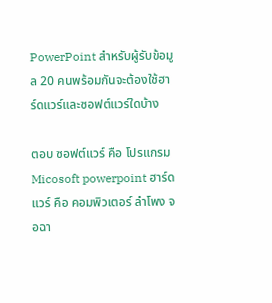PowerPoint สำหรับผู้รับข้อมูล 20 คนพร้อมกันจะต้องใช้ฮาร์ดแวร์และซอฟต์แวร์ใดบ้าง

ตอบ ซอฟต์แวร์ คือ โปรแกรม Micosoft powerpoint ฮาร์ดแวร์ คือ คอมพิวเตอร์ ลำโพง จอฉา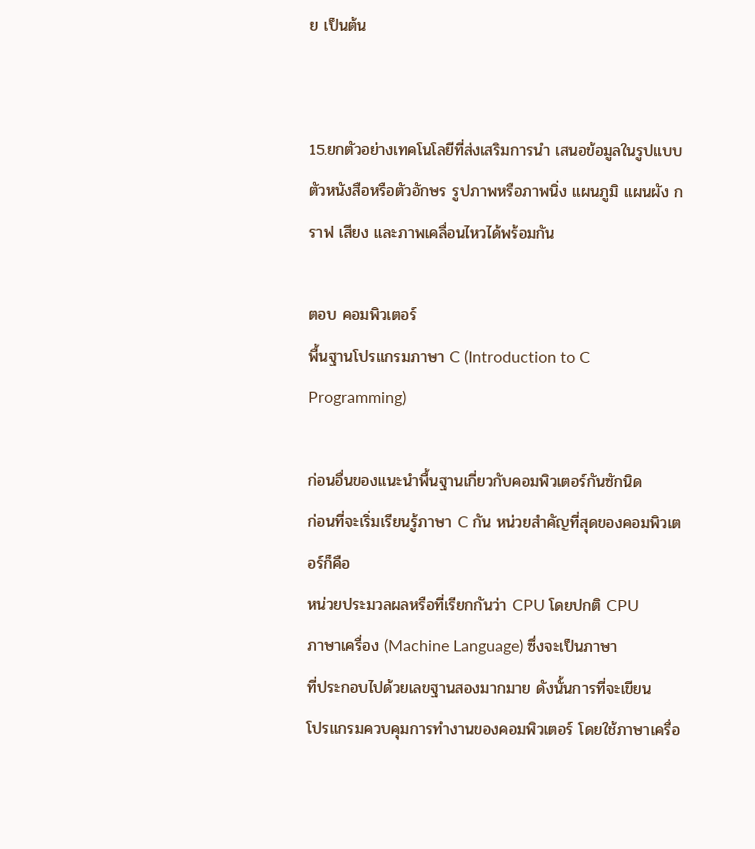ย เป็นต้น


15.ยกตัวอย่างเทคโนโลยีที่ส่งเสริมการนำ เสนอข้อมูลในรูปแบบตัวหนังสือหรือตัวอักษร รูปภาพหรือภาพนิ่ง แผนภูมิ แผนผัง กราฟ เสียง และภาพเคลื่อนไหวได้พร้อมกัน

ตอบ คอมพิวเตอร์
พื้นฐานโปรแกรมภาษา C (Introduction to C Programming)

ก่อนอื่นของแนะนำพื้นฐานเกี่ยวกับคอมพิวเตอร์กันซักนิด
ก่อนที่จะเริ่มเรียนรู้ภาษา C กัน หน่วยสำคัญที่สุดของคอมพิวเตอร์ก็คือ
หน่วยประมวลผลหรือที่เรียกกันว่า CPU โดยปกติ CPU
ภาษาเครื่อง (Machine Language) ซึ่งจะเป็นภาษา
ที่ประกอบไปด้วยเลขฐานสองมากมาย ดังนั้นการที่จะเขียน
โปรแกรมควบคุมการทำงานของคอมพิวเตอร์ โดยใช้ภาษาเครื่อ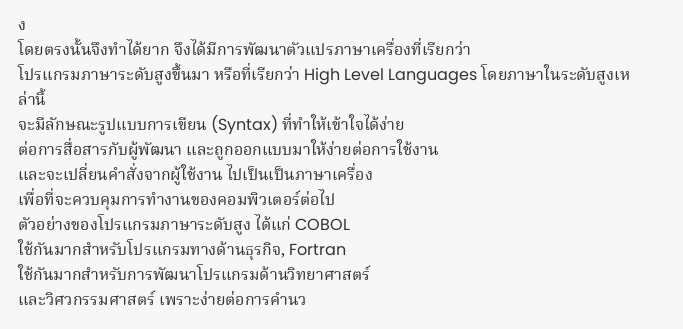ง
โดยตรงนั้นจึงทำได้ยาก จึงได้มีการพัฒนาตัวแปรภาษาเครื่องที่เรียกว่า
โปรแกรมภาษาระดับสูงขึ้นมา หรือที่เรียกว่า High Level Languages โดยภาษาในระดับสูงเหล่านี้
จะมีลักษณะรูปแบบการเขียน (Syntax) ที่ทำให้เข้าใจได้ง่าย
ต่อการสื่อสารกับผู้พัฒนา และถูกออกแบบมาให้ง่ายต่อการใช้งาน
และจะเปลี่ยนคำสั่งจากผู้ใช้งาน ไปเป็นเป็นภาษาเครื่อง
เพื่อที่จะควบคุมการทำงานของคอมพิวเตอร์ต่อไป
ตัวอย่างของโปรแกรมภาษาระดับสูง ได้แก่ COBOL
ใช้กันมากสำหรับโปรแกรมทางด้านธุรกิจ, Fortran
ใช้กันมากสำหรับการพัฒนาโปรแกรมด้านวิทยาศาสตร์
และวิศวกรรมศาสตร์ เพราะง่ายต่อการคำนว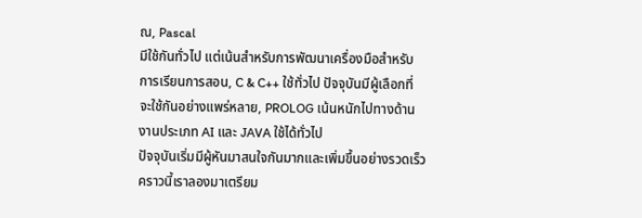ณ, Pascal
มีใช้กันทั่วไป แต่เน้นสำหรับการพัฒนาเครื่องมือสำหรับ
การเรียนการสอน, C & C++ ใช้ทั่วไป ปัจจุบันมีผู้เลือกที่
จะใช้กันอย่างแพร่หลาย, PROLOG เน้นหนักไปทางด้าน
งานประเภท AI และ JAVA ใช้ได้ทั่วไป
ปัจจุบันเริ่มมีผู้หันมาสนใจกันมากและเพิ่มขึ้นอย่างรวดเร็ว
คราวนี้เราลองมาเตรียม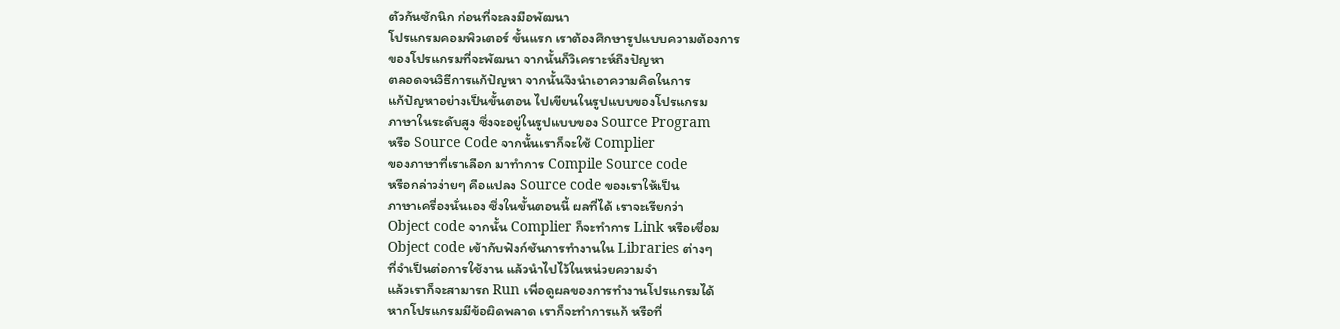ตัวกันซักนิก ก่อนที่จะลงมือพัฒนา
โปรแกรมคอมพิวเตอร์ ขั้นแรก เราต้องศึกษารูปแบบความต้องการ
ของโปรแกรมที่จะพัฒนา จากนั้นก็วิเคราะห์ถึงปัญหา
ตลอดจนวิธีการแก้ปัญหา จากนั้นจึงนำเอาความคิดในการ
แก้ปัญหาอย่างเป็นขั้นตอน ไปเขียนในรูปแบบของโปรแกรม
ภาษาในระดับสูง ซึ่งจะอยู่ในรูปแบบของ Source Program
หรือ Source Code จากนั้นเราก็จะใช้ Complier
ของภาษาที่เราเลือก มาทำการ Compile Source code
หรือกล่าวง่ายๆ คือแปลง Source code ของเราให้เป็น
ภาษาเครื่องนั่นเอง ซึ่งในขั้นตอนนี้ ผลที่ได้ เราจะเรียกว่า
Object code จากนั้น Complier ก็จะทำการ Link หรือเชื่อม
Object code เข้ากับฟังก์ชันการทำงานใน Libraries ต่างๆ
ที่จำเป็นต่อการใช้งาน แล้วนำไปไว้ในหน่วยความจำ
แล้วเราก็จะสามารถ Run เพื่อดูผลของการทำงานโปรแกรมได้
หากโปรแกรมมีข้อผิดพลาด เราก็จะทำการแก้ หรือที่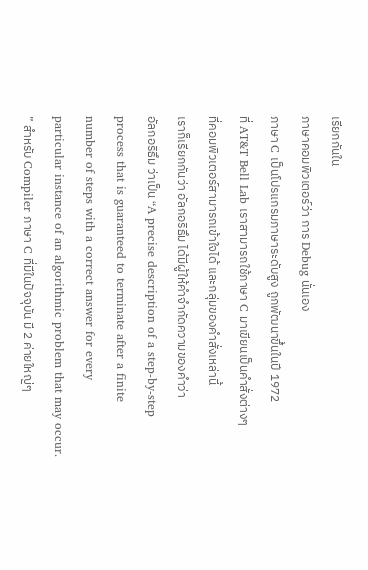เรียกกันใน
ภาษาคอมพิวเตอร์ว่า การ Debug นั่นเอง
ภาษา C เป็นโปรแกรมภาษาระดับสูง ถูกพัฒนาขึ้นในปี 1972
ที่ AT&T Bell Lab เราสามารถใช้ภาษา C มาเขียนเป็นคำสั่งต่างๆ
ที่คอมพิวเตอร์สามารถเข้าใจได้ และกลุ่มของคำสั่งเหล่านี้
เราก็เรียกกันว่า อัลกอริธึม ได้มีผู้ให้คำจำกัดความของคำว่า
อัลกอริธึม ว่าเป็น “A precise description of a step-by-step
process that is guaranteed to terminate after a finite
number of steps with a correct answer for every
particular instance of an algorithmic problem that may occur.
” สำหรับ Compiler ภาษา C ที่มีในปัจจุบัน มี 2 ค่ายใหญ่ๆ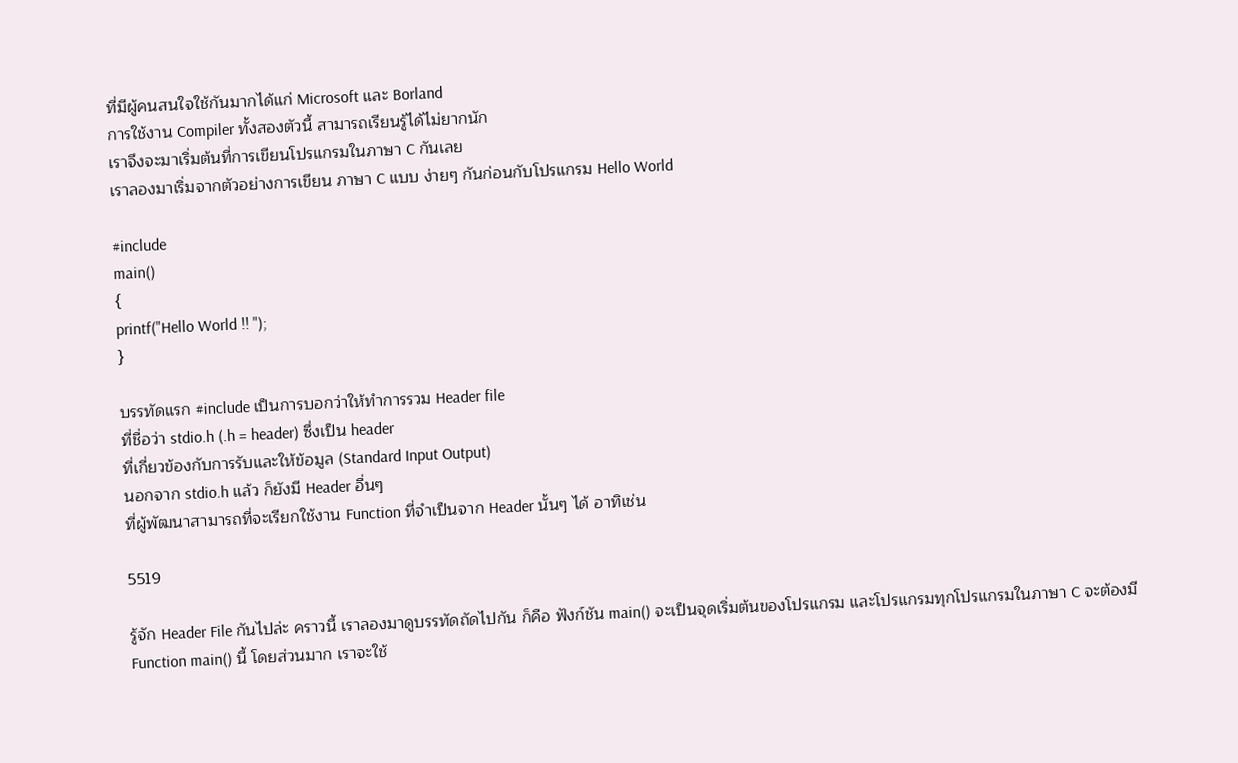ที่มีผู้คนสนใจใช้กันมากได้แก่ Microsoft และ Borland
การใช้งาน Compiler ทั้งสองตัวนี้ สามารถเรียนรู้ได้ไม่ยากนัก
เราจึงจะมาเริ่มต้นที่การเขียนโปรแกรมในภาษา C กันเลย
เราลองมาเริ่มจากตัวอย่างการเขียน ภาษา C แบบ ง่ายๆ กันก่อนกับโปรแกรม Hello World

#include
main()
{
printf("Hello World !! ");
}

บรรทัดแรก #include เป็นการบอกว่าให้ทำการรวม Header file
ที่ชื่อว่า stdio.h (.h = header) ซึ่งเป็น header
ที่เกี่ยวข้องกับการรับและให้ข้อมูล (Standard Input Output)
นอกจาก stdio.h แล้ว ก็ยังมี Header อื่นๆ
ที่ผู้พัฒนาสามารถที่จะเรียกใช้งาน Function ที่จำเป็นจาก Header นั้นๆ ได้ อาทิเช่น

5519

รู้จัก Header File กันไปล่ะ คราวนี้ เราลองมาดูบรรทัดถัดไปกัน ก็คือ ฟังก์ชัน main() จะเป็นจุดเริ่มต้นของโปรแกรม และโปรแกรมทุกโปรแกรมในภาษา C จะต้องมี Function main() นี้ โดยส่วนมาก เราจะใช้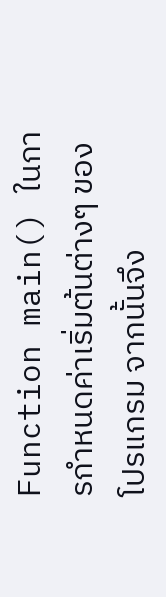Function main() ในการกำหนดค่าเริ่มต้นต่างๆ ของโปรแกรม จากนั้นจึง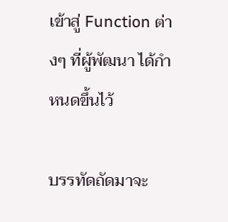เข้าสู่ Function ต่างๆ ที่ผู้พัฒนา ได้กำหนดขึ้นไว้

บรรทัดถัดมาจะ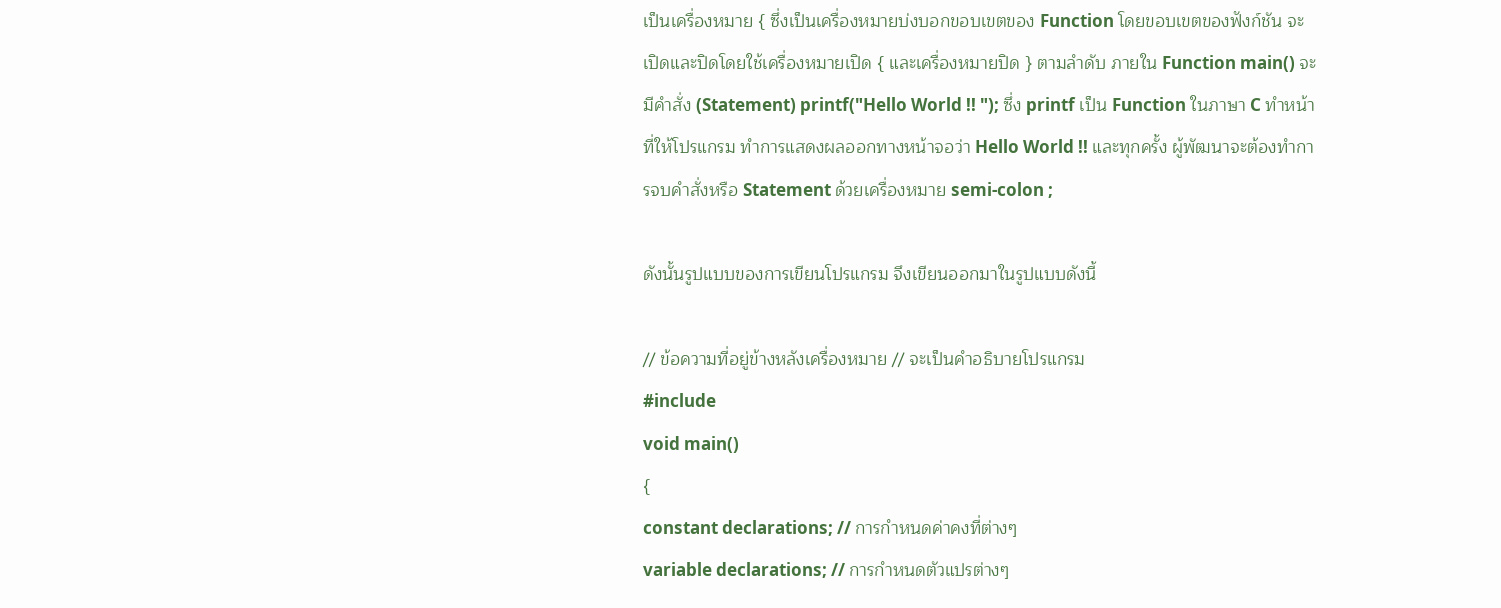เป็นเครื่องหมาย { ซึ่งเป็นเครื่องหมายบ่งบอกขอบเขตของ Function โดยขอบเขตของฟังก์ชัน จะเปิดและปิดโดยใช้เครื่องหมายเปิด { และเครื่องหมายปิด } ตามลำดับ ภายใน Function main() จะมีคำสั่ง (Statement) printf("Hello World !! "); ซึ่ง printf เป็น Function ในภาษา C ทำหน้าที่ให้โปรแกรม ทำการแสดงผลออกทางหน้าจอว่า Hello World !! และทุกครั้ง ผู้พัฒนาจะต้องทำการจบคำสั่งหรือ Statement ด้วยเครื่องหมาย semi-colon ;

ดังนั้นรูปแบบของการเขียนโปรแกรม จึงเขียนออกมาในรูปแบบดังนี้

// ข้อความที่อยู่ข้างหลังเครื่องหมาย // จะเป็นคำอธิบายโปรแกรม
#include
void main()
{
constant declarations; // การกำหนดค่าคงที่ต่างๆ
variable declarations; // การกำหนดตัวแปรต่างๆ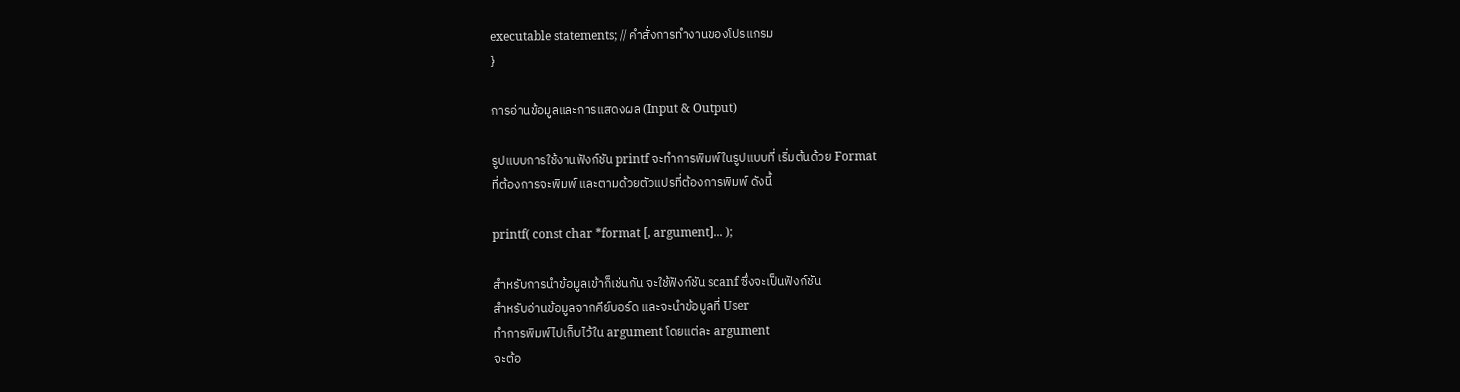executable statements; // คำสั่งการทำงานของโปรแกรม
}

การอ่านข้อมูลและการแสดงผล (Input & Output)

รูปแบบการใช้งานฟังก์ชัน printf จะทำการพิมพ์ในรูปแบบที่ เริ่มต้นด้วย Format
ที่ต้องการจะพิมพ์ และตามด้วยตัวแปรที่ต้องการพิมพ์ ดังนี้

printf( const char *format [, argument]... );

สำหรับการนำข้อมูลเข้าก็เช่นกัน จะใช้ฟังก์ชัน scanf ซึ่งจะเป็นฟังก์ชัน
สำหรับอ่านข้อมูลจากคีย์บอร์ด และจะนำข้อมูลที่ User
ทำการพิมพ์ไปเก็บไว้ใน argument โดยแต่ละ argument
จะต้อ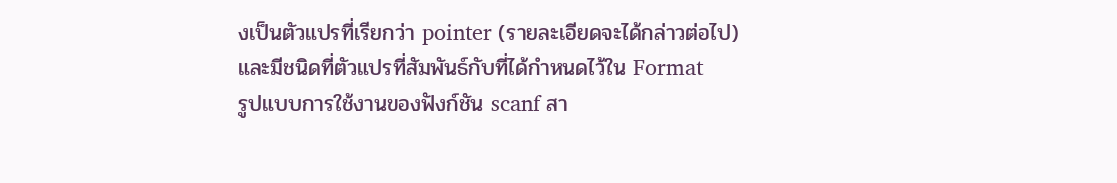งเป็นตัวแปรที่เรียกว่า pointer (รายละเอียดจะได้กล่าวต่อไป)
และมีชนิดที่ตัวแปรที่สัมพันธ์กับที่ได้กำหนดไว้ใน Format
รูปแบบการใช้งานของฟังก์ชัน scanf สา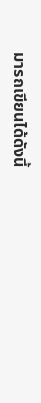มารถเขียนได้ดังนี้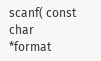scanf( const char *format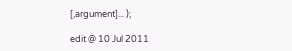[,argument]... );

edit @ 10 Jul 2011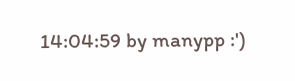14:04:59 by manypp :')